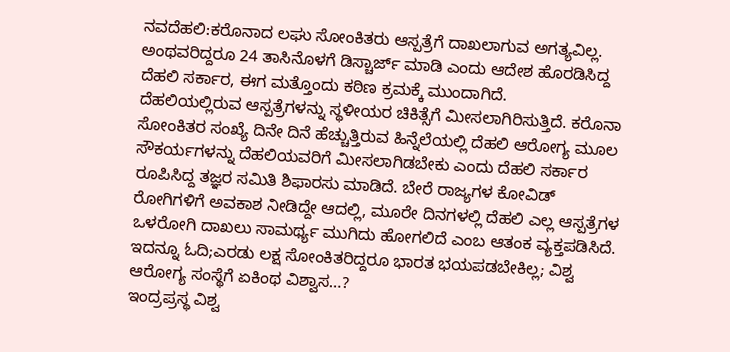ನವದೆಹಲಿ:ಕರೊನಾದ ಲಘು ಸೋಂಕಿತರು ಆಸ್ಪತ್ರೆಗೆ ದಾಖಲಾಗುವ ಅಗತ್ಯವಿಲ್ಲ. ಅಂಥವರಿದ್ದರೂ 24 ತಾಸಿನೊಳಗೆ ಡಿಸ್ಚಾರ್ಜ್ ಮಾಡಿ ಎಂದು ಆದೇಶ ಹೊರಡಿಸಿದ್ದ ದೆಹಲಿ ಸರ್ಕಾರ, ಈಗ ಮತ್ತೊಂದು ಕಠಿಣ ಕ್ರಮಕ್ಕೆ ಮುಂದಾಗಿದೆ.
ದೆಹಲಿಯಲ್ಲಿರುವ ಆಸ್ಪತ್ರೆಗಳನ್ನು ಸ್ಥಳೀಯರ ಚಿಕಿತ್ಸೆಗೆ ಮೀಸಲಾಗಿರಿಸುತ್ತಿದೆ. ಕರೊನಾ ಸೋಂಕಿತರ ಸಂಖ್ಯೆ ದಿನೇ ದಿನೆ ಹೆಚ್ಚುತ್ತಿರುವ ಹಿನ್ನೆಲೆಯಲ್ಲಿ ದೆಹಲಿ ಆರೋಗ್ಯ ಮೂಲ ಸೌಕರ್ಯಗಳನ್ನು ದೆಹಲಿಯವರಿಗೆ ಮೀಸಲಾಗಿಡಬೇಕು ಎಂದು ದೆಹಲಿ ಸರ್ಕಾರ ರೂಪಿಸಿದ್ದ ತಜ್ಞರ ಸಮಿತಿ ಶಿಫಾರಸು ಮಾಡಿದೆ. ಬೇರೆ ರಾಜ್ಯಗಳ ಕೋವಿಡ್ ರೋಗಿಗಳಿಗೆ ಅವಕಾಶ ನೀಡಿದ್ದೇ ಆದಲ್ಲಿ, ಮೂರೇ ದಿನಗಳಲ್ಲಿ ದೆಹಲಿ ಎಲ್ಲ ಆಸ್ಪತ್ರೆಗಳ ಒಳರೋಗಿ ದಾಖಲು ಸಾಮರ್ಥ್ಯ ಮುಗಿದು ಹೋಗಲಿದೆ ಎಂಬ ಆತಂಕ ವ್ಯಕ್ತಪಡಿಸಿದೆ.
ಇದನ್ನೂ ಓದಿ;ಎರಡು ಲಕ್ಷ ಸೋಂಕಿತರಿದ್ದರೂ ಭಾರತ ಭಯಪಡಬೇಕಿಲ್ಲ; ವಿಶ್ವ ಆರೋಗ್ಯ ಸಂಸ್ಥೆಗೆ ಏಕಿಂಥ ವಿಶ್ವಾಸ…?
ಇಂದ್ರಪ್ರಸ್ಥ ವಿಶ್ವ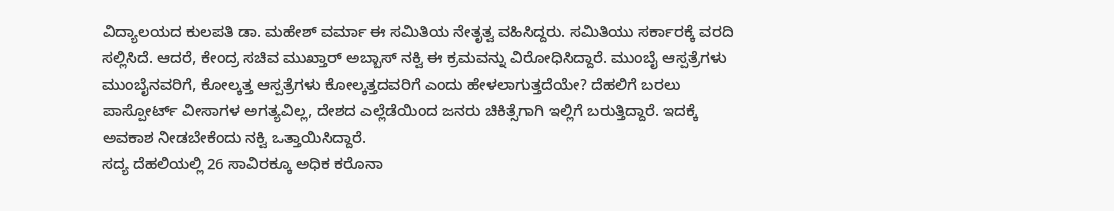ವಿದ್ಯಾಲಯದ ಕುಲಪತಿ ಡಾ. ಮಹೇಶ್ ವರ್ಮಾ ಈ ಸಮಿತಿಯ ನೇತೃತ್ವ ವಹಿಸಿದ್ದರು. ಸಮಿತಿಯು ಸರ್ಕಾರಕ್ಕೆ ವರದಿ ಸಲ್ಲಿಸಿದೆ. ಆದರೆ, ಕೇಂದ್ರ ಸಚಿವ ಮುಖ್ತಾರ್ ಅಬ್ಬಾಸ್ ನಕ್ವಿ ಈ ಕ್ರಮವನ್ನು ವಿರೋಧಿಸಿದ್ದಾರೆ. ಮುಂಬೈ ಆಸ್ಪತ್ರೆಗಳು ಮುಂಬೈನವರಿಗೆ, ಕೋಲ್ಕತ್ತ ಆಸ್ಪತ್ರೆಗಳು ಕೋಲ್ಕತ್ತದವರಿಗೆ ಎಂದು ಹೇಳಲಾಗುತ್ತದೆಯೇ? ದೆಹಲಿಗೆ ಬರಲು ಪಾಸ್ಪೋರ್ಟ್ ವೀಸಾಗಳ ಅಗತ್ಯವಿಲ್ಲ, ದೇಶದ ಎಲ್ಲೆಡೆಯಿಂದ ಜನರು ಚಿಕಿತ್ಸೆಗಾಗಿ ಇಲ್ಲಿಗೆ ಬರುತ್ತಿದ್ದಾರೆ. ಇದಕ್ಕೆ ಅವಕಾಶ ನೀಡಬೇಕೆಂದು ನಕ್ವಿ ಒತ್ತಾಯಿಸಿದ್ದಾರೆ.
ಸದ್ಯ ದೆಹಲಿಯಲ್ಲಿ 26 ಸಾವಿರಕ್ಕೂ ಅಧಿಕ ಕರೊನಾ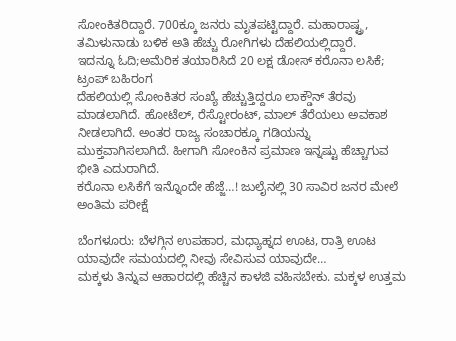ಸೋಂಕಿತರಿದ್ದಾರೆ. 700ಕ್ಕೂ ಜನರು ಮೃತಪಟ್ಟಿದ್ದಾರೆ. ಮಹಾರಾಷ್ಟ್ರ, ತಮಿಳುನಾಡು ಬಳಿಕ ಅತಿ ಹೆಚ್ಚು ರೋಗಿಗಳು ದೆಹಲಿಯಲ್ಲಿದ್ದಾರೆ.
ಇದನ್ನೂ ಓದಿ;ಅಮೆರಿಕ ತಯಾರಿಸಿದೆ 20 ಲಕ್ಷ ಡೋಸ್ ಕರೊನಾ ಲಸಿಕೆ; ಟ್ರಂಪ್ ಬಹಿರಂಗ
ದೆಹಲಿಯಲ್ಲಿ ಸೋಂಕಿತರ ಸಂಖ್ಯೆ ಹೆಚ್ಚುತ್ತಿದ್ದರೂ ಲಾಕ್ಡೌನ್ ತೆರವು ಮಾಡಲಾಗಿದೆ. ಹೋಟೆಲ್, ರೆಸ್ಟೋರಂಟ್, ಮಾಲ್ ತೆರೆಯಲು ಅವಕಾಶ ನೀಡಲಾಗಿದೆ. ಅಂತರ ರಾಜ್ಯ ಸಂಚಾರಕ್ಕೂ ಗಡಿಯನ್ನು ಮುಕ್ತವಾಗಿಸಲಾಗಿದೆ. ಹೀಗಾಗಿ ಸೋಂಕಿನ ಪ್ರಮಾಣ ಇನ್ನಷ್ಟು ಹೆಚ್ಚಾಗುವ ಭೀತಿ ಎದುರಾಗಿದೆ.
ಕರೊನಾ ಲಸಿಕೆಗೆ ಇನ್ನೊಂದೇ ಹೆಜ್ಜೆ…! ಜುಲೈನಲ್ಲಿ 30 ಸಾವಿರ ಜನರ ಮೇಲೆ ಅಂತಿಮ ಪರೀಕ್ಷೆ

ಬೆಂಗಳೂರು: ಬೆಳಗ್ಗಿನ ಉಪಹಾರ, ಮಧ್ಯಾಹ್ನದ ಊಟ, ರಾತ್ರಿ ಊಟ ಯಾವುದೇ ಸಮಯದಲ್ಲಿ ನೀವು ಸೇವಿಸುವ ಯಾವುದೇ…
ಮಕ್ಕಳು ತಿನ್ನುವ ಆಹಾರದಲ್ಲಿ ಹೆಚ್ಚಿನ ಕಾಳಜಿ ವಹಿಸಬೇಕು. ಮಕ್ಕಳ ಉತ್ತಮ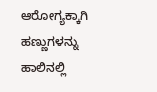ಆರೋಗ್ಯಕ್ಕಾಗಿ ಹಣ್ಣುಗಳನ್ನು ಹಾಲಿನಲ್ಲಿ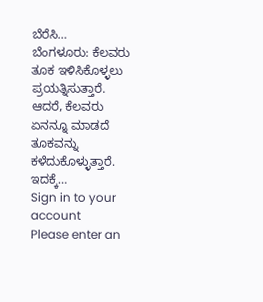ಬೆರೆಸಿ…
ಬೆಂಗಳೂರು: ಕೆಲವರು ತೂಕ ಇಳಿಸಿಕೊಳ್ಳಲು ಪ್ರಯತ್ನಿಸುತ್ತಾರೆ. ಆದರೆ, ಕೆಲವರು ಏನನ್ನೂ ಮಾಡದೆ ತೂಕವನ್ನು ಕಳೆದುಕೊಳ್ಳುತ್ತಾರೆ. ಇದಕ್ಕೆ…
Sign in to your account
Please enter an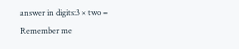answer in digits:3 × two =
Remember me